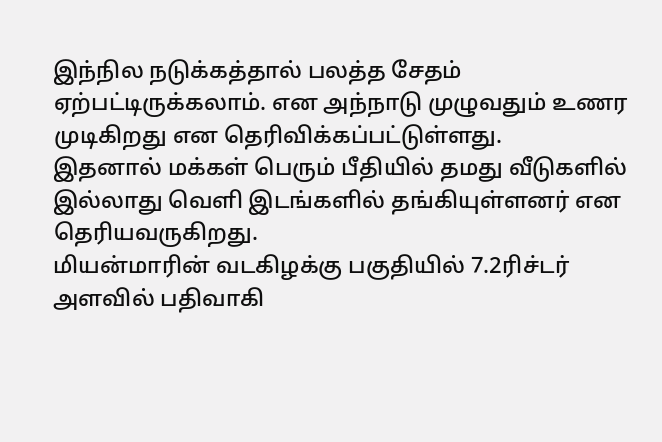இந்நில நடுக்கத்தால் பலத்த சேதம் ஏற்பட்டிருக்கலாம். என அந்நாடு முழுவதும் உணர முடிகிறது என தெரிவிக்கப்பட்டுள்ளது.
இதனால் மக்கள் பெரும் பீதியில் தமது வீடுகளில் இல்லாது வெளி இடங்களில் தங்கியுள்ளனர் என தெரியவருகிறது.
மியன்மாரின் வடகிழக்கு பகுதியில் 7.2ரிச்டர் அளவில் பதிவாகி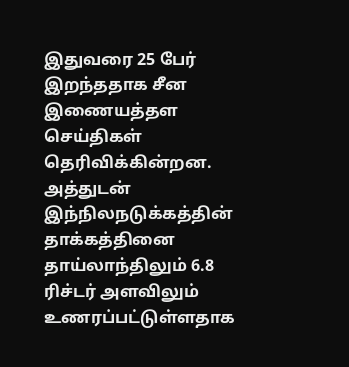இதுவரை 25 பேர் இறந்ததாக சீன இணையத்தள செய்திகள் தெரிவிக்கின்றன.
அத்துடன் இந்நிலநடுக்கத்தின் தாக்கத்தினை தாய்லாந்திலும் 6.8 ரிச்டர் அளவிலும் உணரப்பட்டுள்ளதாக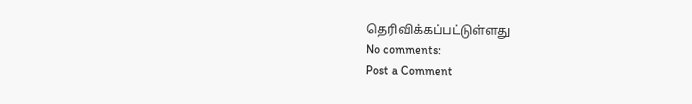தெரிவிக்கப்பட்டுள்ளது
No comments:
Post a Comment